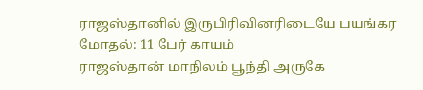ராஜஸ்தானில் இருபிரிவினரிடையே பயங்கர மோதல்: 11 பேர் காயம்
ராஜஸ்தான் மாநிலம் பூந்தி அருகே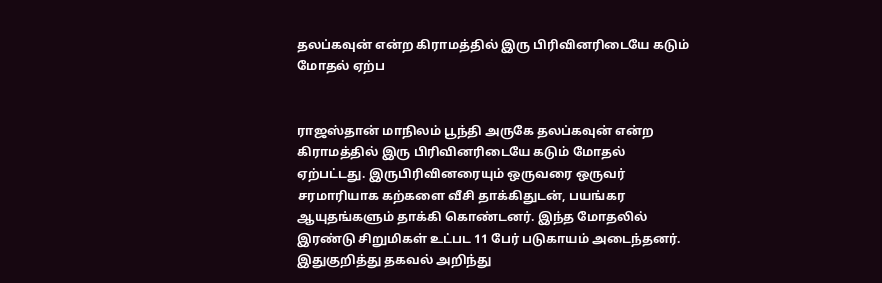தலப்கவுன் என்ற கிராமத்தில் இரு பிரிவினரிடையே கடும் மோதல் ஏற்ப


ராஜஸ்தான் மாநிலம் பூந்தி அருகே தலப்கவுன் என்ற கிராமத்தில் இரு பிரிவினரிடையே கடும் மோதல் ஏற்பட்டது. இருபிரிவினரையும் ஒருவரை ஒருவர் சரமாரியாக கற்களை வீசி தாக்கிதுடன், பயங்கர ஆயுதங்களும் தாக்கி கொண்டனர். இந்த மோதலில் இரண்டு சிறுமிகள் உட்பட 11 பேர் படுகாயம் அடைந்தனர்.
இதுகுறித்து தகவல் அறிந்து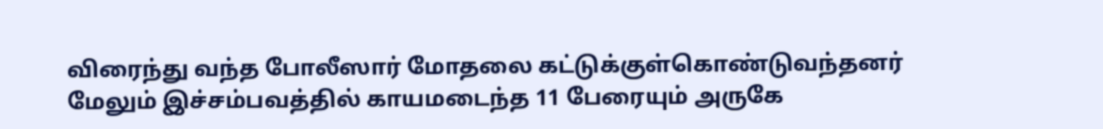விரைந்து வந்த போலீஸார் மோதலை கட்டுக்குள்கொண்டுவந்தனர் மேலும் இச்சம்பவத்தில் காயமடைந்த 11 பேரையும் அருகே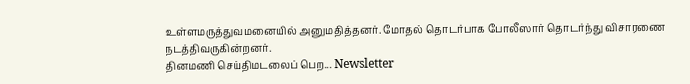உள்ளமருத்துவமனையில் அனுமதித்தனர். மோதல் தொடர்பாக போலீஸார் தொடர்ந்து விசாரணை நடத்திவருகின்றனர்.
தினமணி செய்திமடலைப் பெற... Newsletter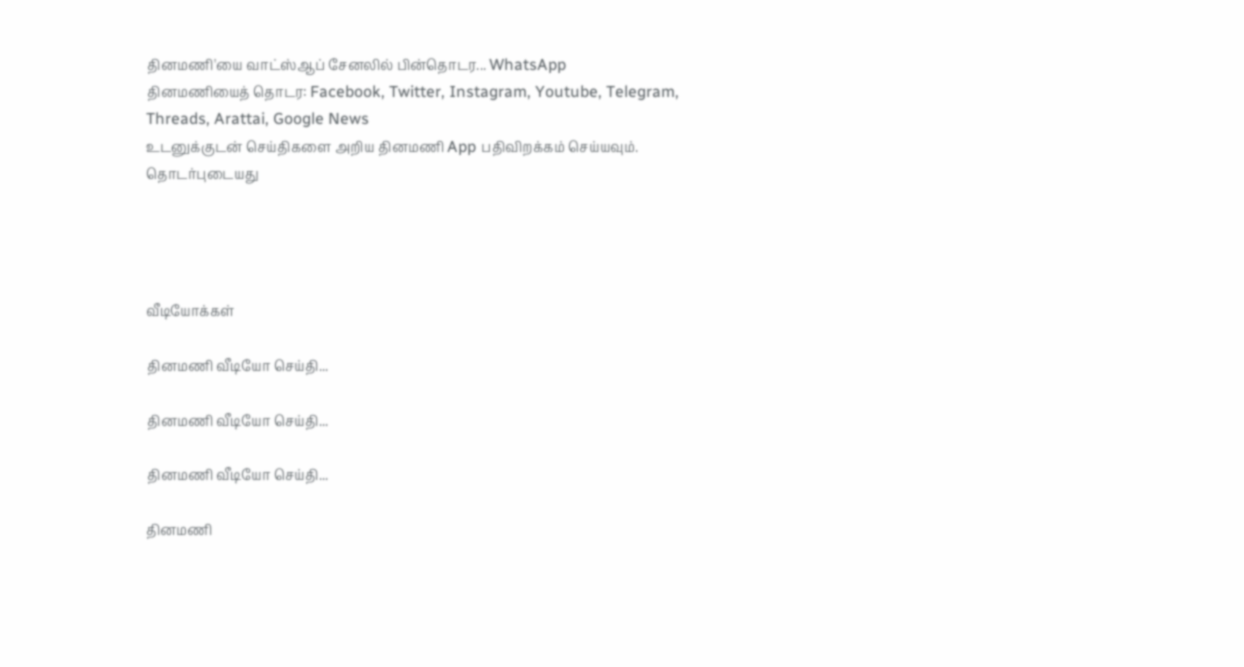தினமணி'யை வாட்ஸ்ஆப் சேனலில் பின்தொடர... WhatsApp
தினமணியைத் தொடர: Facebook, Twitter, Instagram, Youtube, Telegram, Threads, Arattai, Google News
உடனுக்குடன் செய்திகளை அறிய தினமணி App பதிவிறக்கம் செய்யவும்.
தொடர்புடையது




வீடியோக்கள்

தினமணி வீடியோ செய்தி...

தினமணி வீடியோ செய்தி...

தினமணி வீடியோ செய்தி...

தினமணி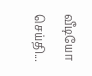வீடியோ செய்தி...